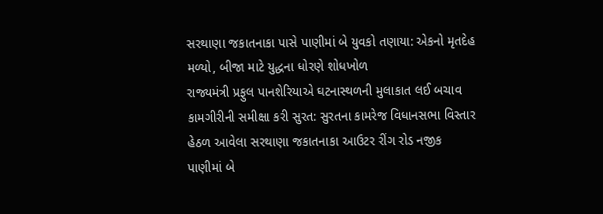સરથાણા જકાતનાકા પાસે પાણીમાં બે યુવકો તણાયા: એકનો મૃતદેહ મળ્યો, બીજા માટે યુદ્ધના ધોરણે શોધખોળ
રાજ્યમંત્રી પ્રફુલ પાનશેરિયાએ ઘટનાસ્થળની મુલાકાત લઈ બચાવ કામગીરીની સમીક્ષા કરી સુરત: સુરતના કામરેજ વિધાનસભા વિસ્તાર હેઠળ આવેલા સરથાણા જકાતનાકા આઉટર રીંગ રોડ નજીક પાણીમાં બે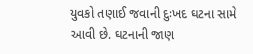યુવકો તણાઈ જવાની દુઃખદ ઘટના સામે આવી છે. ઘટનાની જાણ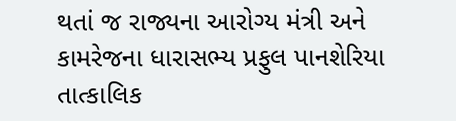થતાં જ રાજ્યના આરોગ્ય મંત્રી અને કામરેજના ધારાસભ્ય પ્રફુલ પાનશેરિયા તાત્કાલિક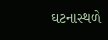ઘટનાસ્થળે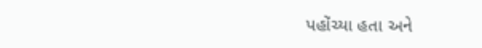પહોંચ્યા હતા અને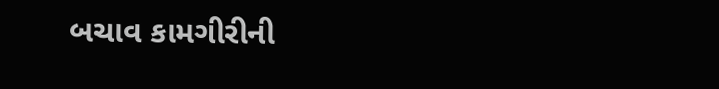બચાવ કામગીરીની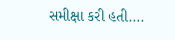સમીક્ષા કરી હતી….